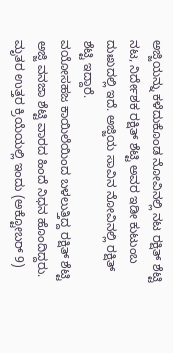ಅಜ್ಜಿಯನ್ನು ಕಳೆದುಕೊಂಡ ನೋವಿನಲ್ಲಿ ನಟ ರಕ್ಷಿತ್ ಶೆಟ್ಟಿ
ನಟ, ನಿರ್ದೇಶಕ ರಕ್ಷಿತ್ ಶೆಟ್ಟಿ ಅವರ ಇಡೀ ಕುಟುಂಬ ದುಃಖದಲ್ಲಿ ಇದೆ. ಅಜ್ಜಿಯ ಸಾವಿನ ನೋವಿನಲ್ಲಿ ರಕ್ಷಿತ್ ಶೆಟ್ಟಿ ಇದ್ದಾರೆ.
ವಯೋಸಹಜ ಕಾಯಿಲೆಯಿಂದ ಬಳಲುತ್ತಿದ್ದ ರಕ್ಷಿತ್ ಶೆಟ್ಟಿ ಅಜ್ಜಿ ವನಜಾ ಶೆಟ್ಟಿ ವಾರದ ಹಿಂದೆ ನಿಧನ ಹೊಂದಿದ್ದರು. ಮೃತರ ಉತ್ತರ ಕ್ರಿಯೆಯಲ್ಲಿ ಇಂದು (ಅಕ್ಟೋಬರ್ 9)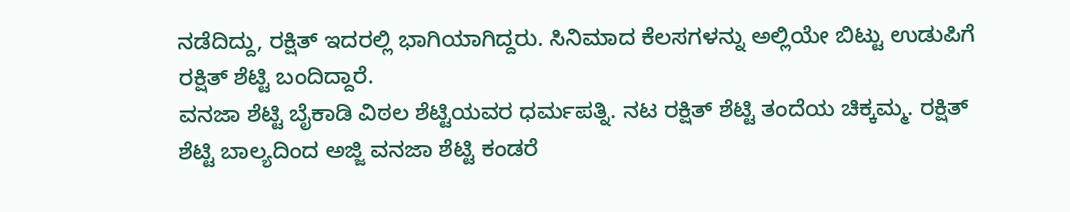ನಡೆದಿದ್ದು, ರಕ್ಷಿತ್ ಇದರಲ್ಲಿ ಭಾಗಿಯಾಗಿದ್ದರು. ಸಿನಿಮಾದ ಕೆಲಸಗಳನ್ನು ಅಲ್ಲಿಯೇ ಬಿಟ್ಟು ಉಡುಪಿಗೆ ರಕ್ಷಿತ್ ಶೆಟ್ಟಿ ಬಂದಿದ್ದಾರೆ.
ವನಜಾ ಶೆಟ್ಟಿ ಬೈಕಾಡಿ ವಿಠಲ ಶೆಟ್ಟಿಯವರ ಧರ್ಮಪತ್ನಿ. ನಟ ರಕ್ಷಿತ್ ಶೆಟ್ಟಿ ತಂದೆಯ ಚಿಕ್ಕಮ್ಮ. ರಕ್ಷಿತ್ ಶೆಟ್ಟಿ ಬಾಲ್ಯದಿಂದ ಅಜ್ಜಿ ವನಜಾ ಶೆಟ್ಟಿ ಕಂಡರೆ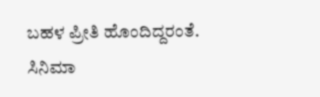ಬಹಳ ಪ್ರೀತಿ ಹೊಂದಿದ್ದರಂತೆ. ಸಿನಿಮಾ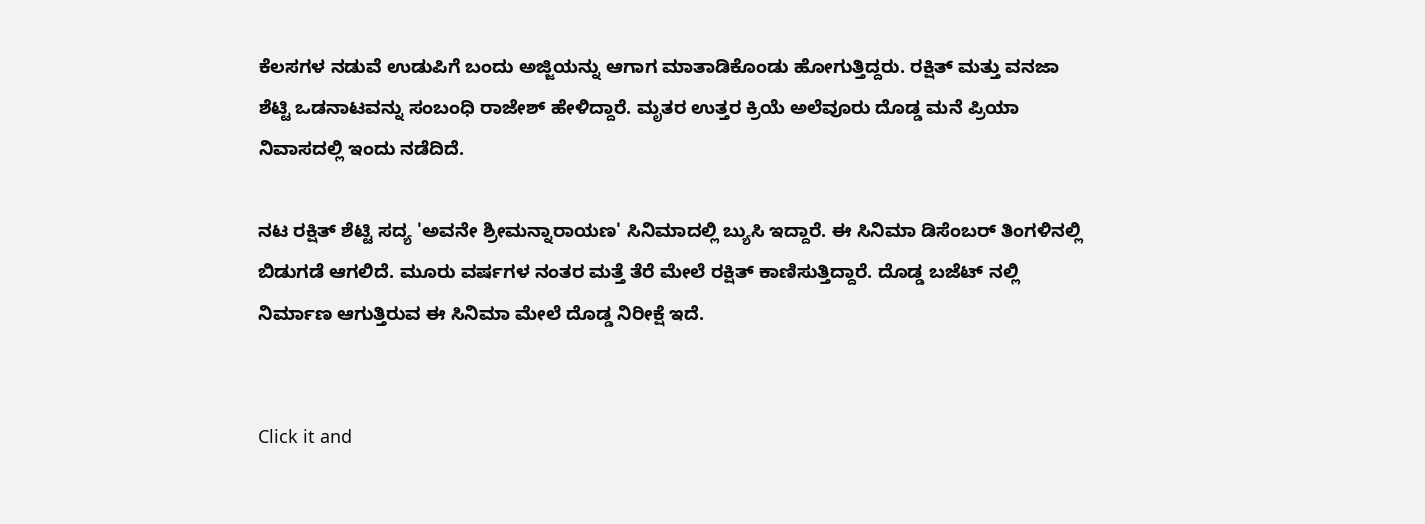ಕೆಲಸಗಳ ನಡುವೆ ಉಡುಪಿಗೆ ಬಂದು ಅಜ್ಜಿಯನ್ನು ಆಗಾಗ ಮಾತಾಡಿಕೊಂಡು ಹೋಗುತ್ತಿದ್ದರು. ರಕ್ಷಿತ್ ಮತ್ತು ವನಜಾ ಶೆಟ್ಟಿ ಒಡನಾಟವನ್ನು ಸಂಬಂಧಿ ರಾಜೇಶ್ ಹೇಳಿದ್ದಾರೆ. ಮೃತರ ಉತ್ತರ ಕ್ರಿಯೆ ಅಲೆವೂರು ದೊಡ್ಡ ಮನೆ ಪ್ರಿಯಾ ನಿವಾಸದಲ್ಲಿ ಇಂದು ನಡೆದಿದೆ.

ನಟ ರಕ್ಷಿತ್ ಶೆಟ್ಟಿ ಸದ್ಯ 'ಅವನೇ ಶ್ರೀಮನ್ನಾರಾಯಣ' ಸಿನಿಮಾದಲ್ಲಿ ಬ್ಯುಸಿ ಇದ್ದಾರೆ. ಈ ಸಿನಿಮಾ ಡಿಸೆಂಬರ್ ತಿಂಗಳಿನಲ್ಲಿ ಬಿಡುಗಡೆ ಆಗಲಿದೆ. ಮೂರು ವರ್ಷಗಳ ನಂತರ ಮತ್ತೆ ತೆರೆ ಮೇಲೆ ರಕ್ಷಿತ್ ಕಾಣಿಸುತ್ತಿದ್ದಾರೆ. ದೊಡ್ಡ ಬಜೆಟ್ ನಲ್ಲಿ ನಿರ್ಮಾಣ ಆಗುತ್ತಿರುವ ಈ ಸಿನಿಮಾ ಮೇಲೆ ದೊಡ್ಡ ನಿರೀಕ್ಷೆ ಇದೆ.


Click it and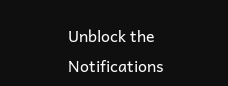Unblock the Notifications